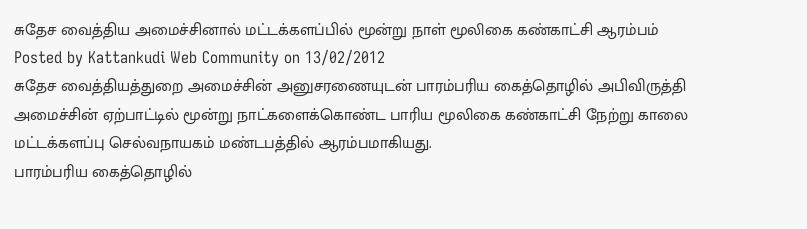சுதேச வைத்திய அமைச்சினால் மட்டக்களப்பில் மூன்று நாள் மூலிகை கண்காட்சி ஆரம்பம்
Posted by Kattankudi Web Community on 13/02/2012
சுதேச வைத்தியத்துறை அமைச்சின் அனுசரணையுடன் பாரம்பரிய கைத்தொழில் அபிவிருத்தி அமைச்சின் ஏற்பாட்டில் மூன்று நாட்களைக்கொண்ட பாரிய மூலிகை கண்காட்சி நேற்று காலை மட்டக்களப்பு செல்வநாயகம் மண்டபத்தில் ஆரம்பமாகியது.
பாரம்பரிய கைத்தொழில்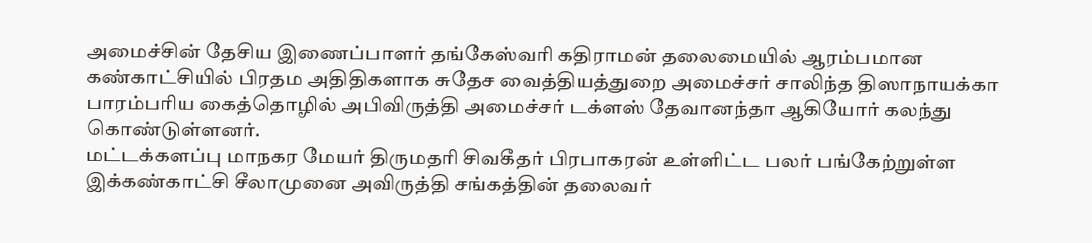அமைச்சின் தேசிய இணைப்பாளர் தங்கேஸ்வரி கதிராமன் தலைமையில் ஆரம்பமான கண்காட்சியில் பிரதம அதிதிகளாக சுதேச வைத்தியத்துறை அமைச்சர் சாலிந்த திஸாநாயக்கா பாரம்பரிய கைத்தொழில் அபிவிருத்தி அமைச்சர் டக்ளஸ் தேவானந்தா ஆகியோர் கலந்து கொண்டுள்ளனர்.
மட்டக்களப்பு மாநகர மேயர் திருமதரி சிவகீதர் பிரபாகரன் உள்ளிட்ட பலர் பங்கேற்றுள்ள இக்கண்காட்சி சீலாமுனை அவிருத்தி சங்கத்தின் தலைவர்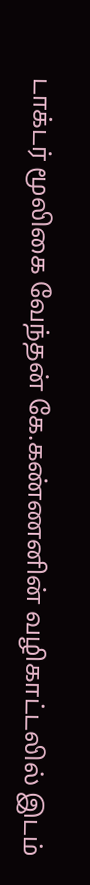டாக்டர் மூலிகை வேந்தன் கே.கண்ணனின் வழிகாட்டலில் இடம்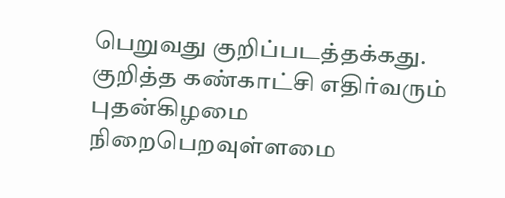பெறுவது குறிப்படத்தக்கது.
குறித்த கண்காட்சி எதிர்வரும் புதன்கிழமை நிறைபெறவுள்ளமை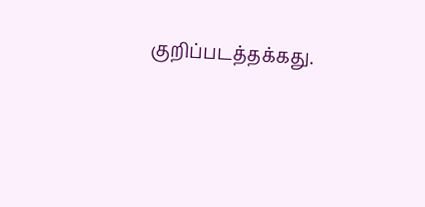குறிப்படத்தக்கது.